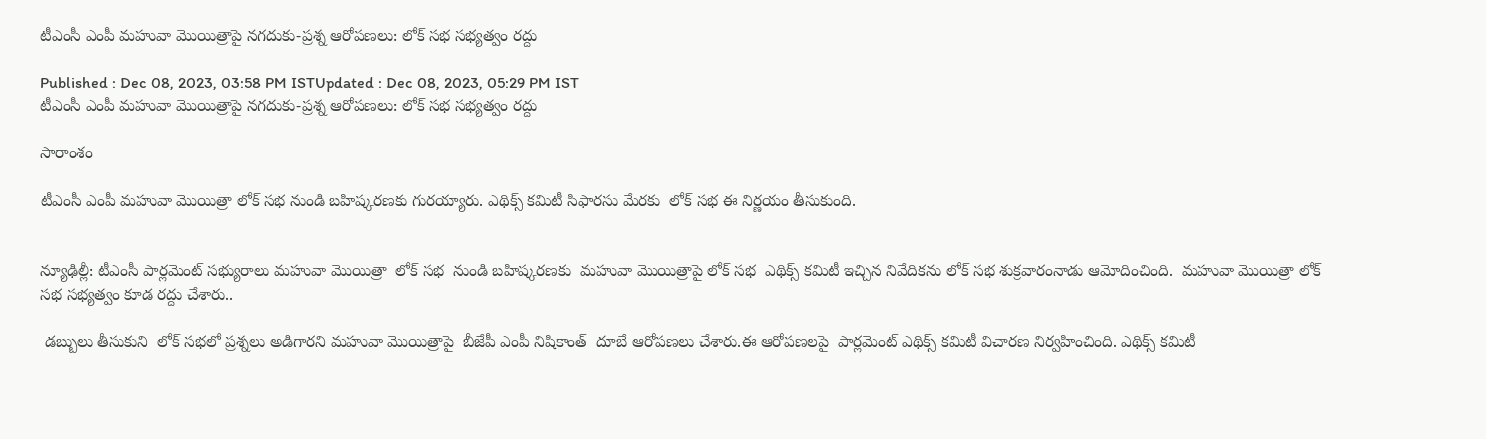టీఎంసీ ఎంపీ మహువా మొయిత్రాపై నగదుకు-ప్రశ్న ఆరోపణలు: లోక్ సభ సభ్యత్వం రద్దు

Published : Dec 08, 2023, 03:58 PM ISTUpdated : Dec 08, 2023, 05:29 PM IST
టీఎంసీ ఎంపీ మహువా మొయిత్రాపై నగదుకు-ప్రశ్న ఆరోపణలు: లోక్ సభ సభ్యత్వం రద్దు

సారాంశం

టీఎంసీ ఎంపీ మహువా మొయిత్రా లోక్ సభ నుండి బహిష్కరణకు గురయ్యారు. ఎథిక్స్ కమిటీ సిఫారసు మేరకు  లోక్ సభ ఈ నిర్ణయం తీసుకుంది.


న్యూఢిల్లీ: టీఎంసీ పార్లమెంట్ సభ్యురాలు మహువా మొయిత్రా  లోక్ సభ  నుండి బహిష్కరణకు  మహువా మొయిత్రాపై లోక్ సభ  ఎథిక్స్ కమిటీ ఇచ్చిన నివేదికను లోక్ సభ శుక్రవారంనాడు ఆమోదించింది.  మహువా మొయిత్రా లోక్ సభ సభ్యత్వం కూడ రద్దు చేశారు..

 డబ్బులు తీసుకుని  లోక్ సభలో ప్రశ్నలు అడిగారని మహువా మొయిత్రాపై  బీజేపీ ఎంపీ నిషికాంత్  దూబే ఆరోపణలు చేశారు.ఈ ఆరోపణలపై  పార్లమెంట్ ఎథిక్స్ కమిటీ విచారణ నిర్వహించింది. ఎథిక్స్ కమిటీ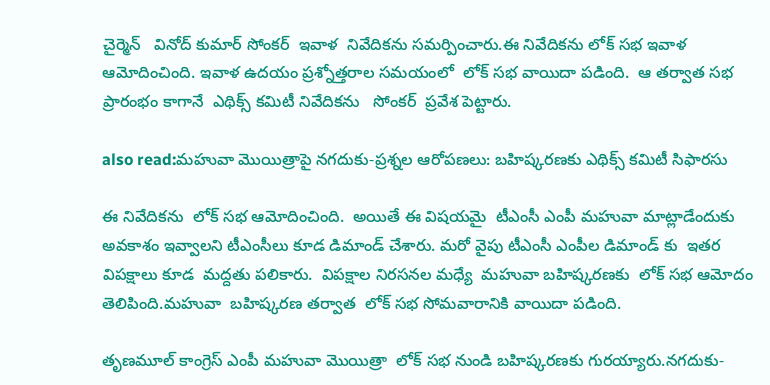చైర్మెన్   వినోద్ కుమార్ సోంకర్  ఇవాళ  నివేదికను సమర్పించారు.ఈ నివేదికను లోక్ సభ ఇవాళ ఆమోదించింది. ఇవాళ ఉదయం ప్రశ్నోత్తరాల సమయంలో  లోక్ సభ వాయిదా పడింది.  ఆ తర్వాత సభ ప్రారంభం కాగానే  ఎథిక్స్ కమిటీ నివేదికను   సోంకర్  ప్రవేశ పెట్టారు.

also read:మహువా మొయిత్రాపై నగదుకు-ప్రశ్నల ఆరోపణలు: బహిష్కరణకు ఎథిక్స్ కమిటీ సిఫారసు

ఈ నివేదికను  లోక్ సభ ఆమోదించింది.  అయితే ఈ విషయమై  టీఎంసీ ఎంపీ మహువా మాట్లాడేందుకు అవకాశం ఇవ్వాలని టీఎంసీలు కూడ డిమాండ్ చేశారు. మరో వైపు టీఎంసీ ఎంపీల డిమాండ్ కు  ఇతర విపక్షాలు కూడ  మద్దతు పలికారు.  విపక్షాల నిరసనల మధ్యే  మహువా బహిష్కరణకు  లోక్ సభ ఆమోదం తెలిపింది.మహువా  బహిష్కరణ తర్వాత  లోక్ సభ సోమవారానికి వాయిదా పడింది.

తృణమూల్ కాంగ్రెస్ ఎంపీ మహువా మొయిత్రా  లోక్ సభ నుండి బహిష్కరణకు గురయ్యారు.నగదుకు-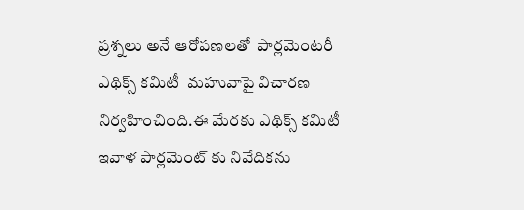ప్రశ్నలు అనే ఆరోపణలతో  పార్లమెంటరీ ఎథిక్స్ కమిటీ  మహువాపై విచారణ నిర్వహించింది.ఈ మేరకు ఎథిక్స్ కమిటీ ఇవాళ పార్లమెంట్ కు నివేదికను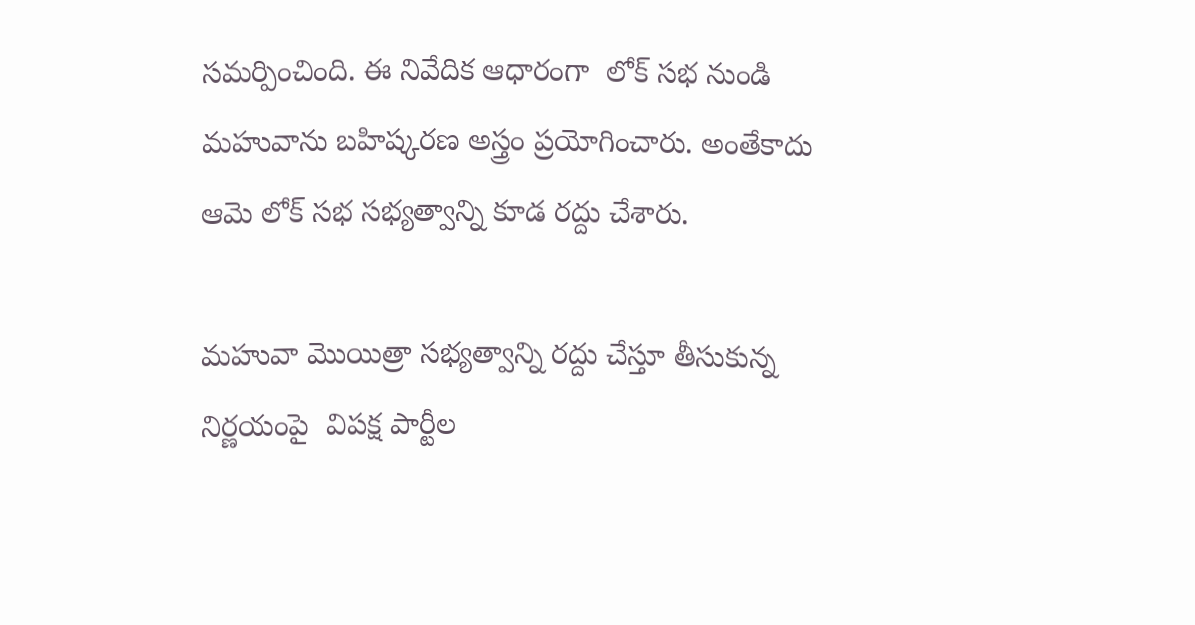సమర్పించింది. ఈ నివేదిక ఆధారంగా  లోక్ సభ నుండి మహువాను బహిష్కరణ అస్త్రం ప్రయోగించారు. అంతేకాదు  ఆమె లోక్ సభ సభ్యత్వాన్ని కూడ రద్దు చేశారు.

మహువా మొయిత్రా సభ్యత్వాన్ని రద్దు చేస్తూ తీసుకున్న నిర్ణయంపై  విపక్ష పార్టీల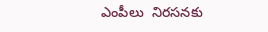ఎంపీలు  నిరసనకు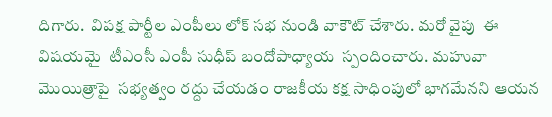దిగారు.  విపక్ష పార్టీల ఎంపీలు లోక్ సభ నుండి వాకౌట్ చేశారు. మరో వైపు  ఈ విషయమై  టీఎంసీ ఎంపీ సుధీప్ బందోపాధ్యాయ  స్పందించారు. మహువా మొయిత్రాపై  సభ్యత్వం రద్దు చేయడం రాజకీయ కక్ష సాధింపులో భాగమేనని ఆయన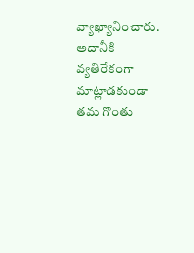వ్యాఖ్యానించారు. అదానీకి వ్యతిరేకంగా మాట్లాడకుండా  తమ గొంతు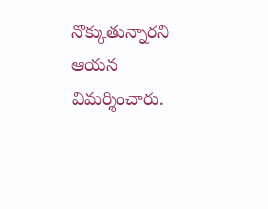నొక్కుతున్నారని ఆయన  విమర్శించారు.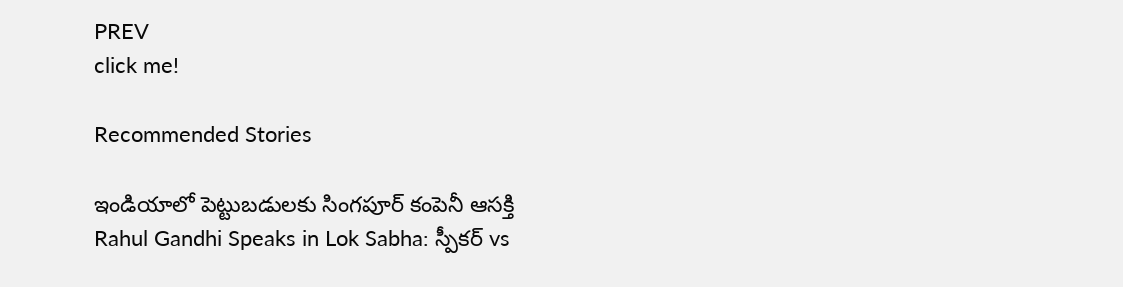PREV
click me!

Recommended Stories

ఇండియాలో పెట్టుబడులకు సింగపూర్ కంపెనీ ఆసక్తి
Rahul Gandhi Speaks in Lok Sabha: స్పీకర్ vs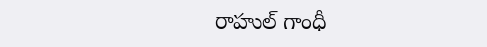రాహుల్ గాంధీ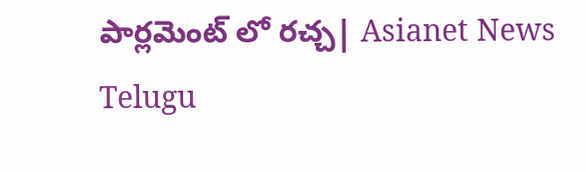పార్లమెంట్ లో రచ్చ| Asianet News Telugu